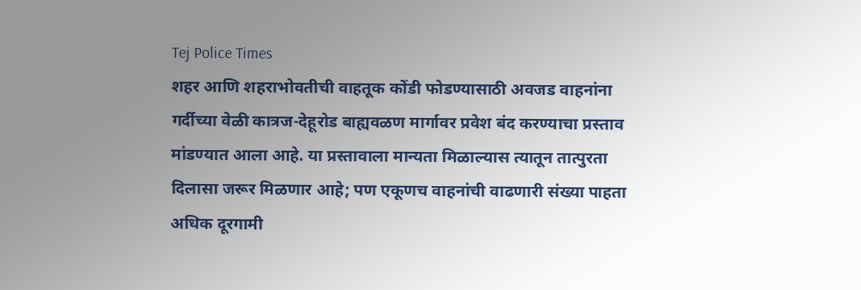Tej Police Times
शहर आणि शहराभोवतीची वाहतूक कोंडी फोडण्यासाठी अवजड वाहनांना गर्दीच्या वेळी कात्रज-देहूरोड बाह्यवळण मार्गावर प्रवेश बंद करण्याचा प्रस्ताव मांडण्यात आला आहे. या प्रस्तावाला मान्यता मिळाल्यास त्यातून तात्पुरता दिलासा जरूर मिळणार आहे; पण एकूणच वाहनांची वाढणारी संख्या पाहता अधिक दूरगामी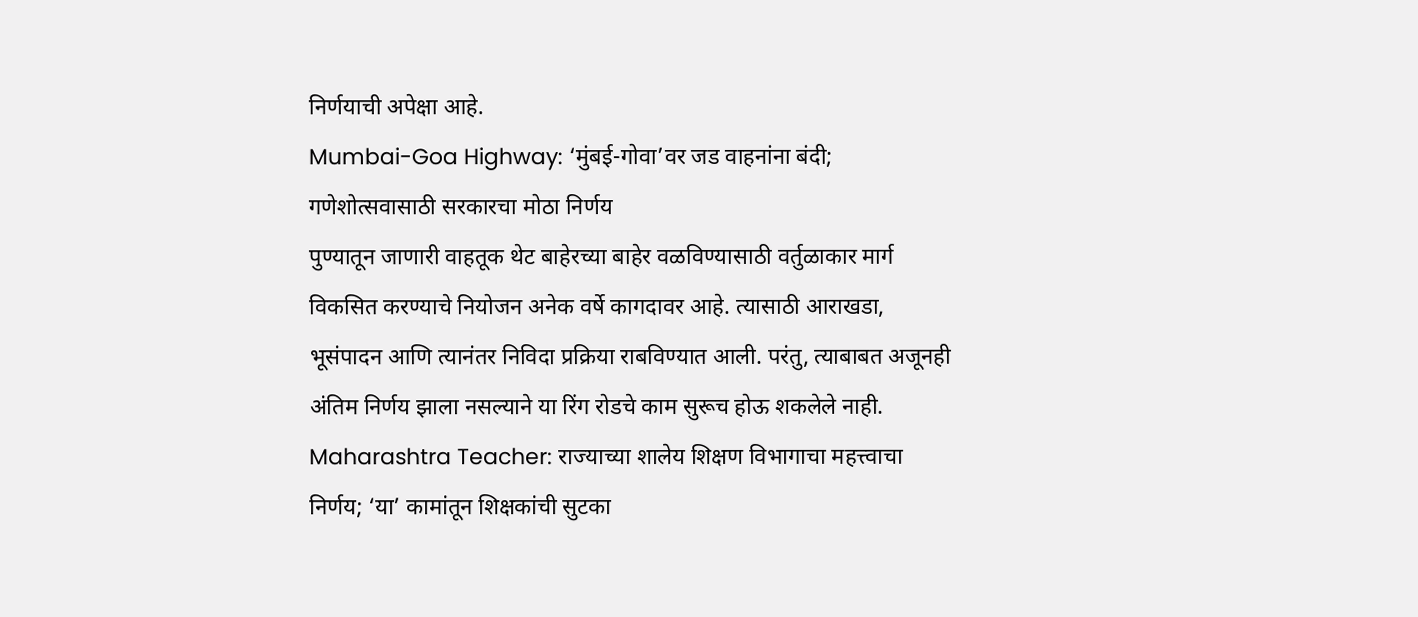निर्णयाची अपेक्षा आहे.
Mumbai-Goa Highway: ‘मुंबई-गोवा’वर जड वाहनांना बंदी; गणेशोत्सवासाठी सरकारचा मोठा निर्णय
पुण्यातून जाणारी वाहतूक थेट बाहेरच्या बाहेर वळविण्यासाठी वर्तुळाकार मार्ग विकसित करण्याचे नियोजन अनेक वर्षे कागदावर आहे. त्यासाठी आराखडा, भूसंपादन आणि त्यानंतर निविदा प्रक्रिया राबविण्यात आली. परंतु, त्याबाबत अजूनही अंतिम निर्णय झाला नसल्याने या रिंग रोडचे काम सुरूच होऊ शकलेले नाही.
Maharashtra Teacher: राज्याच्या शालेय शिक्षण विभागाचा महत्त्वाचा निर्णय; ‘या’ कामांतून शिक्षकांची सुटका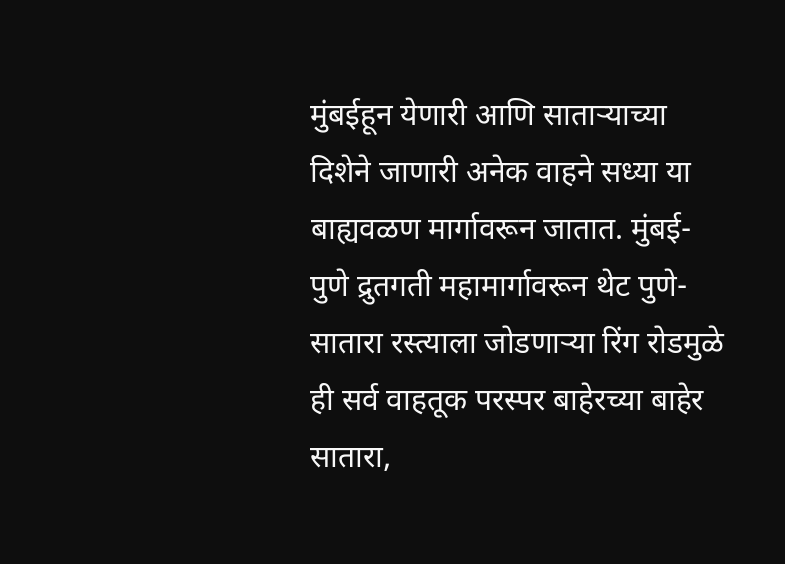मुंबईहून येणारी आणि साताऱ्याच्या दिशेने जाणारी अनेक वाहने सध्या या बाह्यवळण मार्गावरून जातात. मुंबई-पुणे द्रुतगती महामार्गावरून थेट पुणे-सातारा रस्त्याला जोडणाऱ्या रिंग रोडमुळे ही सर्व वाहतूक परस्पर बाहेरच्या बाहेर सातारा,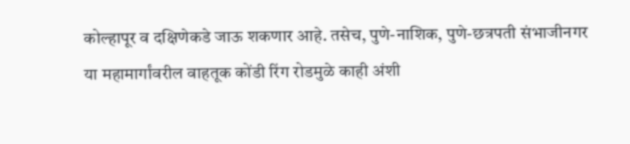कोल्हापूर व दक्षिणेकडे जाऊ शकणार आहे. तसेच, पुणे-नाशिक, पुणे-छत्रपती संभाजीनगर या महामार्गांवरील वाहतूक कोंडी रिंग रोडमुळे काही अंशी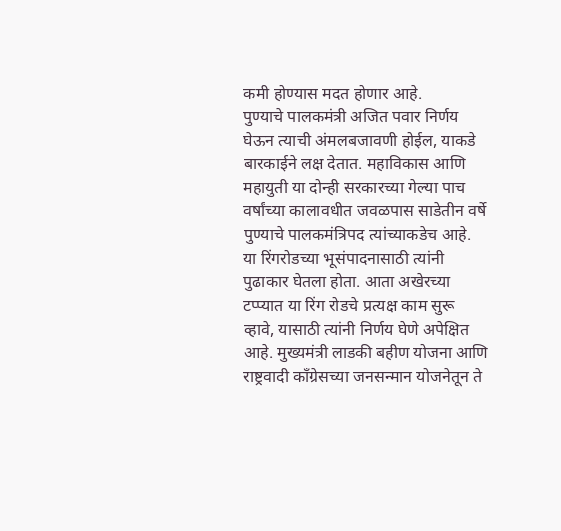कमी होण्यास मदत होणार आहे.
पुण्याचे पालकमंत्री अजित पवार निर्णय घेऊन त्याची अंमलबजावणी होईल, याकडे बारकाईने लक्ष देतात. महाविकास आणि महायुती या दोन्ही सरकारच्या गेल्या पाच वर्षांच्या कालावधीत जवळपास साडेतीन वर्षे पुण्याचे पालकमंत्रिपद त्यांच्याकडेच आहे. या रिंगरोडच्या भूसंपादनासाठी त्यांनी पुढाकार घेतला होता. आता अखेरच्या टप्प्यात या रिंग रोडचे प्रत्यक्ष काम सुरू व्हावे, यासाठी त्यांनी निर्णय घेणे अपेक्षित आहे. मुख्यमंत्री लाडकी बहीण योजना आणि राष्ट्रवादी काँग्रेसच्या जनसन्मान योजनेतून ते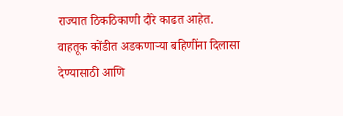राज्यात ठिकठिकाणी दौरे काढत आहेत. वाहतूक कोंडीत अडकणाऱ्या बहिणींना दिलासा देण्यासाठी आणि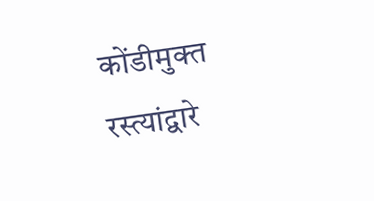कोंडीमुक्त रस्त्यांद्वारे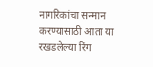नागरिकांचा सन्मान करण्यासाठी आता या रखडलेल्या रिंग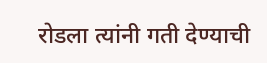रोडला त्यांनी गती देण्याची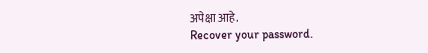अपेक्षा आहे.
Recover your password.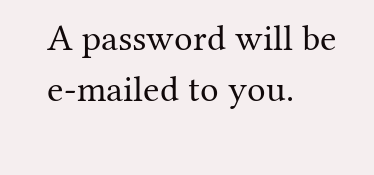A password will be e-mailed to you.